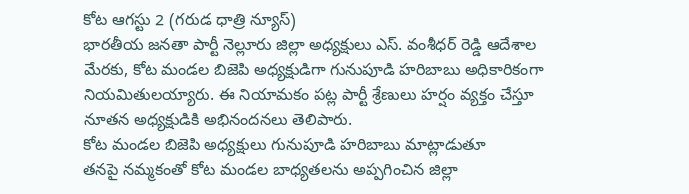కోట ఆగస్టు 2 (గరుడ ధాత్రి న్యూస్)
భారతీయ జనతా పార్టీ నెల్లూరు జిల్లా అధ్యక్షులు ఎస్. వంశీధర్ రెడ్డి ఆదేశాల మేరకు, కోట మండల బిజెపి అధ్యక్షుడిగా గునుపూడి హరిబాబు అధికారికంగా నియమితులయ్యారు. ఈ నియామకం పట్ల పార్టీ శ్రేణులు హర్షం వ్యక్తం చేస్తూ నూతన అధ్యక్షుడికి అభినందనలు తెలిపారు.
కోట మండల బిజెపి అధ్యక్షులు గునుపూడి హరిబాబు మాట్లాడుతూ
తనపై నమ్మకంతో కోట మండల బాధ్యతలను అప్పగించిన జిల్లా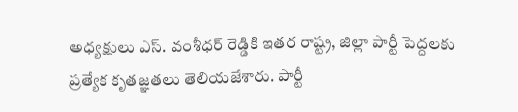అధ్యక్షులు ఎస్. వంశీధర్ రెడ్డికి ఇతర రాష్ట్ర, జిల్లా పార్టీ పెద్దలకు ప్రత్యేక కృతజ్ఞతలు తెలియజేశారు. పార్టీ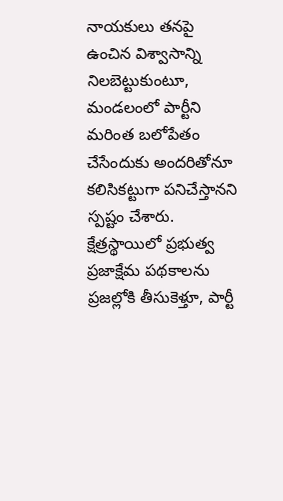నాయకులు తనపై ఉంచిన విశ్వాసాన్ని నిలబెట్టుకుంటూ, మండలంలో పార్టీని మరింత బలోపేతం చేసేందుకు అందరితోనూ కలిసికట్టుగా పనిచేస్తానని స్పష్టం చేశారు.
క్షేత్రస్థాయిలో ప్రభుత్వ ప్రజాక్షేమ పథకాలను ప్రజల్లోకి తీసుకెళ్తూ, పార్టీ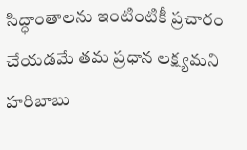సిద్ధాంతాలను ఇంటింటికీ ప్రచారం చేయడమే తమ ప్రధాన లక్ష్యమని హరిబాబు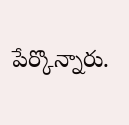పేర్కొన్నారు.